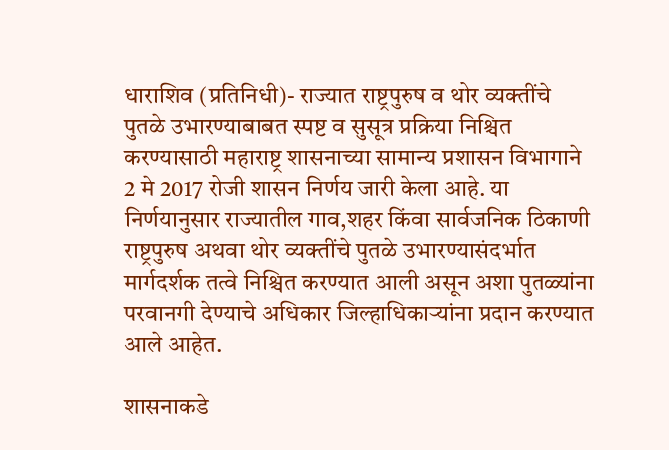धाराशिव (प्रतिनिधी)- राज्यात राष्ट्रपुरुष व थोर व्यक्तींचे पुतळे उभारण्याबाबत स्पष्ट व सुसूत्र प्रक्रिया निश्चित करण्यासाठी महाराष्ट्र शासनाच्या सामान्य प्रशासन विभागाने 2 मे 2017 रोजी शासन निर्णय जारी केला आहे. या निर्णयानुसार राज्यातील गाव,शहर किंवा सार्वजनिक ठिकाणी राष्ट्रपुरुष अथवा थोर व्यक्तींचे पुतळे उभारण्यासंदर्भात मार्गदर्शक तत्वे निश्चित करण्यात आली असून अशा पुतळ्यांना परवानगी देण्याचे अधिकार जिल्हाधिकाऱ्यांना प्रदान करण्यात आले आहेत.

शासनाकडे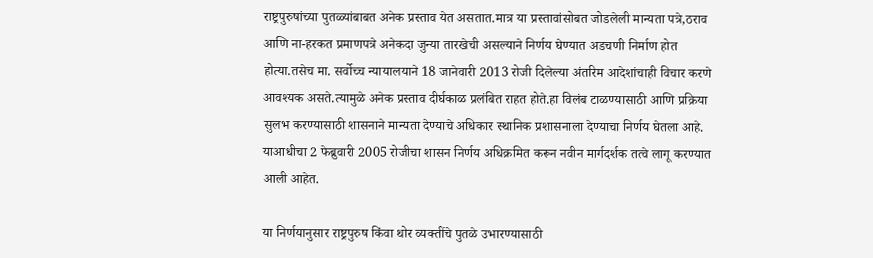राष्ट्रपुरुषांच्या पुतळ्यांबाबत अनेक प्रस्ताव येत असतात.मात्र या प्रस्तावांसोबत जोडलेली मान्यता पत्रे,ठराव आणि ना-हरकत प्रमाणपत्रे अनेकदा जुन्या तारखेची असल्याने निर्णय घेण्यात अडचणी निर्माण होत होत्या.तसेच मा. सर्वोच्च न्यायालयाने 18 जानेवारी 2013 रोजी दिलेल्या अंतरिम आदेशांचाही विचार करणे आवश्यक असते.त्यामुळे अनेक प्रस्ताव दीर्घकाळ प्रलंबित राहत होते.हा विलंब टाळण्यासाठी आणि प्रक्रिया सुलभ करण्यासाठी शासनाने मान्यता देण्याचे अधिकार स्थानिक प्रशासनाला देण्याचा निर्णय घेतला आहे. याआधीचा 2 फेब्रुवारी 2005 रोजीचा शासन निर्णय अधिक्रमित करून नवीन मार्गदर्शक तत्वे लागू करण्यात आली आहेत.

या निर्णयानुसार राष्ट्रपुरुष किंवा थोर व्यक्तींचे पुतळे उभारण्यासाठी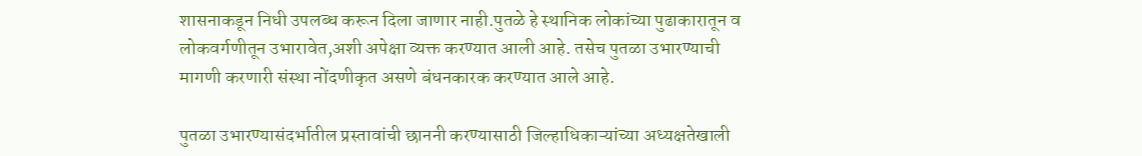शासनाकडून निधी उपलब्ध करून दिला जाणार नाही.पुतळे हे स्थानिक लोकांच्या पुढाकारातून व लोकवर्गणीतून उभारावेत,अशी अपेक्षा व्यक्त करण्यात आली आहे. तसेच पुतळा उभारण्याची मागणी करणारी संस्था नोंदणीकृत असणे बंधनकारक करण्यात आले आहे.

पुतळा उभारण्यासंदर्भातील प्रस्तावांची छाननी करण्यासाठी जिल्हाधिकाऱ्यांच्या अध्यक्षतेखाली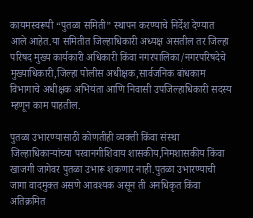कायमस्वरूपी “पुतळा समिती” स्थापन करण्याचे निर्देश देण्यात आले आहेत.या समितीत जिल्हाधिकारी अध्यक्ष असतील तर जिल्हा परिषद मुख्य कार्यकारी अधिकारी किंवा नगरपालिका/नगरपरिषदेचे मुख्याधिकारी,जिल्हा पोलीस अधीक्षक,सार्वजनिक बांधकाम विभागाचे अधीक्षक अभियंता आणि निवासी उपजिल्हाधिकारी सदस्य म्हणून काम पाहतील.

पुतळा उभारण्यासाठी कोणतीही व्यक्ती किंवा संस्था जिल्हाधिकाऱ्यांच्या परवानगीशिवाय शासकीय,निमशासकीय किंवा खाजगी जागेवर पुतळा उभारू शकणार नाही.पुतळा उभारण्याची जागा वादमुक्त असणे आवश्यक असून ती अनधिकृत किंवा अतिक्रमित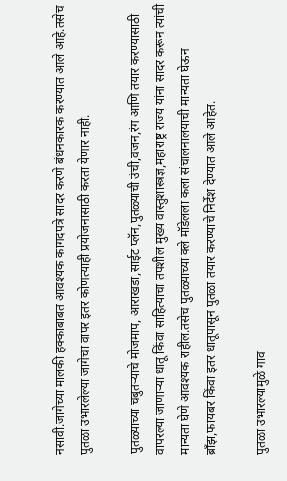नसावी.जागेच्या मालकी हक्काबाबत आवश्यक कागदपत्रे सादर करणे बंधनकारक करण्यात आले आहे.तसेच पुतळा उभारलेल्या जागेचा वापर इतर कोणत्याही प्रयोजनासाठी करता येणार नाही.

पुतळ्याच्या चबुतऱ्याचे मोजमाप, आराखडा,साईट प्लॅन,पुतळ्याची उंची,वजन,रंग आणि तयार करण्यासाठी वापरल्या जाणाऱ्या धातू किंवा साहित्याचा तपशील मुख्य वास्तुशास्त्रज्ञ,महाराष्ट्र राज्य यांना सादर करून त्यांची मान्यता घेणे आवश्यक राहील.तसेच पुतळ्याच्या क्ले मॉडेलला कला संचालनालयाची मान्यता घेऊन ब्राँझ,फायबर किंवा इतर धातूपासून पुतळा तयार करण्याचे निर्देश देण्यात आले आहेत.

पुतळा उभारल्यामुळे गाव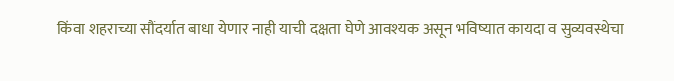किंवा शहराच्या सौंदर्यात बाधा येणार नाही याची दक्षता घेणे आवश्यक असून भविष्यात कायदा व सुव्यवस्थेचा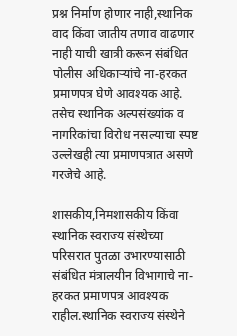प्रश्न निर्माण होणार नाही,स्थानिक वाद किंवा जातीय तणाव वाढणार नाही याची खात्री करून संबंधित पोलीस अधिकाऱ्यांचे ना-हरकत प्रमाणपत्र घेणे आवश्यक आहे. तसेच स्थानिक अल्पसंख्यांक व नागरिकांचा विरोध नसल्याचा स्पष्ट उल्लेखही त्या प्रमाणपत्रात असणे गरजेचे आहे.

शासकीय,निमशासकीय किंवा स्थानिक स्वराज्य संस्थेच्या परिसरात पुतळा उभारण्यासाठी संबंधित मंत्रालयीन विभागाचे ना-हरकत प्रमाणपत्र आवश्यक राहील.स्थानिक स्वराज्य संस्थेने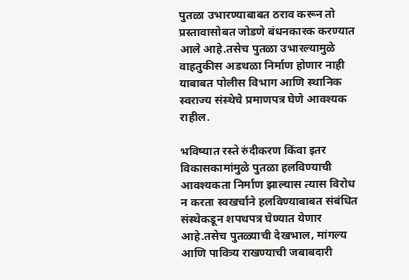पुतळा उभारण्याबाबत ठराव करून तो प्रस्तावासोबत जोडणे बंधनकारक करण्यात आले आहे.तसेच पुतळा उभारल्यामुळे वाहतुकीस अडथळा निर्माण होणार नाही याबाबत पोलीस विभाग आणि स्थानिक स्वराज्य संस्थेचे प्रमाणपत्र घेणे आवश्यक राहील.

भविष्यात रस्ते रुंदीकरण किंवा इतर विकासकामांमुळे पुतळा हलविण्याची आवश्यकता निर्माण झाल्यास त्यास विरोध न करता स्वखर्चाने हलविण्याबाबत संबंधित संस्थेकडून शपथपत्र घेण्यात येणार आहे.तसेच पुतळ्याची देखभाल, मांगल्य आणि पावित्र्य राखण्याची जबाबदारी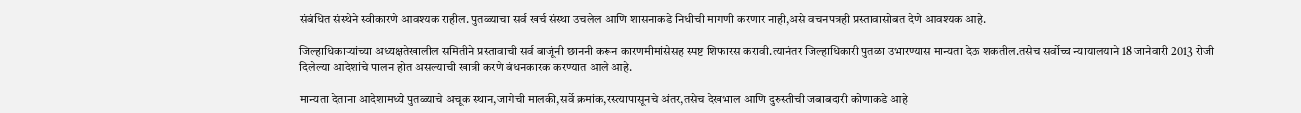संबंधित संस्थेने स्वीकारणे आवश्यक राहील. पुतळ्याचा सर्व खर्च संस्था उचलेल आणि शासनाकडे निधीची मागणी करणार नाही,असे वचनपत्रही प्रस्तावासोबत देणे आवश्यक आहे.

जिल्हाधिकाऱ्यांच्या अध्यक्षतेखालील समितीने प्रस्तावाची सर्व बाजूंनी छाननी करून कारणमीमांसेसह स्पष्ट शिफारस करावी.त्यानंतर जिल्हाधिकारी पुतळा उभारण्यास मान्यता देऊ शकतील.तसेच सर्वोच्च न्यायालयाने 18 जानेवारी 2013 रोजी दिलेल्या आदेशांचे पालन होत असल्याची खात्री करणे बंधनकारक करण्यात आले आहे.

मान्यता देताना आदेशामध्ये पुतळ्याचे अचूक स्थान,जागेची मालकी,सर्वे क्रमांक,रस्त्यापासूनचे अंतर,तसेच देखभाल आणि दुरुस्तीची जबाबदारी कोणाकडे आहे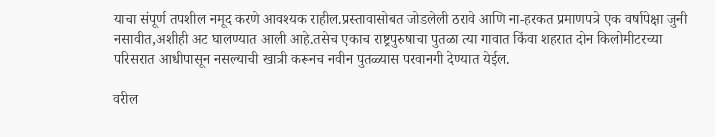याचा संपूर्ण तपशील नमूद करणे आवश्यक राहील.प्रस्तावासोबत जोडलेली ठरावे आणि ना-हरकत प्रमाणपत्रे एक वर्षापेक्षा जुनी नसावीत,अशीही अट घालण्यात आली आहे.तसेच एकाच राष्ट्रपुरुषाचा पुतळा त्या गावात किंवा शहरात दोन किलोमीटरच्या परिसरात आधीपासून नसल्याची खात्री करूनच नवीन पुतळ्यास परवानगी देण्यात येईल.

वरील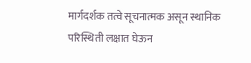मार्गदर्शक तत्वे सूचनात्मक असून स्थानिक परिस्थिती लक्षात घेऊन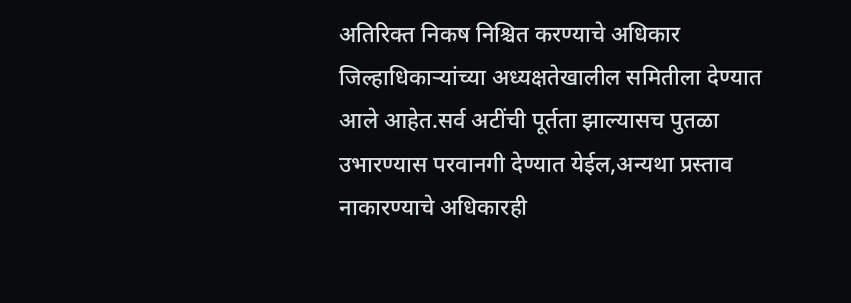अतिरिक्त निकष निश्चित करण्याचे अधिकार जिल्हाधिकाऱ्यांच्या अध्यक्षतेखालील समितीला देण्यात आले आहेत.सर्व अटींची पूर्तता झाल्यासच पुतळा उभारण्यास परवानगी देण्यात येईल,अन्यथा प्रस्ताव नाकारण्याचे अधिकारही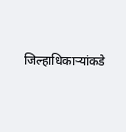जिल्हाधिकाऱ्यांकडे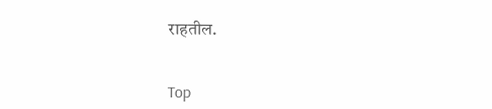राहतील.


Top